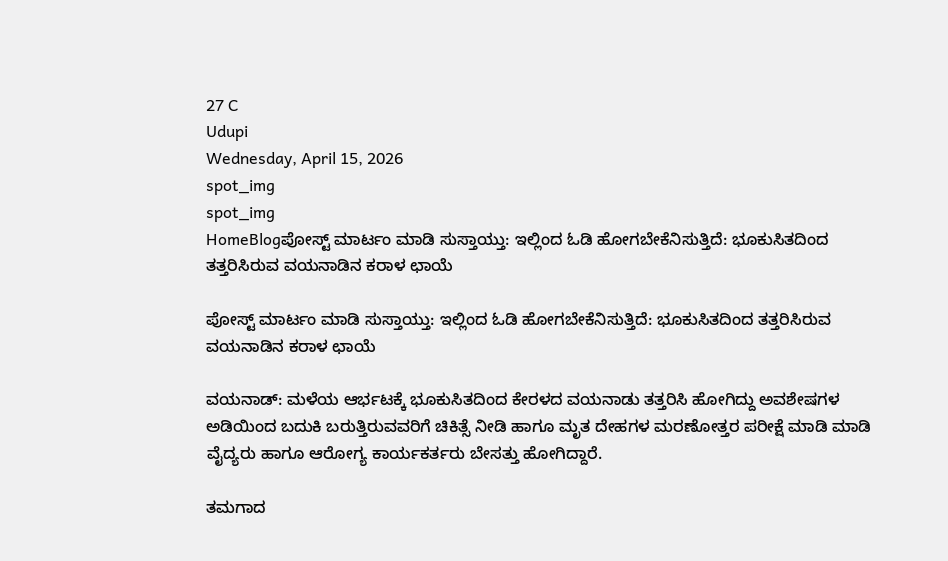27 C
Udupi
Wednesday, April 15, 2026
spot_img
spot_img
HomeBlogಪೋಸ್ಟ್ ಮಾರ್ಟಂ ಮಾಡಿ ಸುಸ್ತಾಯ್ತು: ಇಲ್ಲಿಂದ ಓಡಿ ಹೋಗಬೇಕೆನಿಸುತ್ತಿದೆ: ಭೂಕುಸಿತದಿಂದ ತತ್ತರಿಸಿರುವ ವಯನಾಡಿನ ಕರಾಳ ಛಾಯೆ

ಪೋಸ್ಟ್ ಮಾರ್ಟಂ ಮಾಡಿ ಸುಸ್ತಾಯ್ತು: ಇಲ್ಲಿಂದ ಓಡಿ ಹೋಗಬೇಕೆನಿಸುತ್ತಿದೆ: ಭೂಕುಸಿತದಿಂದ ತತ್ತರಿಸಿರುವ ವಯನಾಡಿನ ಕರಾಳ ಛಾಯೆ

ವಯನಾಡ್: ಮಳೆಯ ಆರ್ಭಟಕ್ಕೆ ಭೂಕುಸಿತದಿಂದ ಕೇರಳದ ವಯನಾಡು ತತ್ತರಿಸಿ ಹೋಗಿದ್ದು ಅವಶೇಷಗಳ ಅಡಿಯಿಂದ ಬದುಕಿ ಬರುತ್ತಿರುವವರಿಗೆ ಚಿಕಿತ್ಸೆ ನೀಡಿ ಹಾಗೂ ಮೃತ ದೇಹಗಳ ಮರಣೋತ್ತರ ಪರೀಕ್ಷೆ ಮಾಡಿ ಮಾಡಿ ವೈದ್ಯರು ಹಾಗೂ ಆರೋಗ್ಯ ಕಾರ್ಯಕರ್ತರು ಬೇಸತ್ತು ಹೋಗಿದ್ದಾರೆ.

ತಮಗಾದ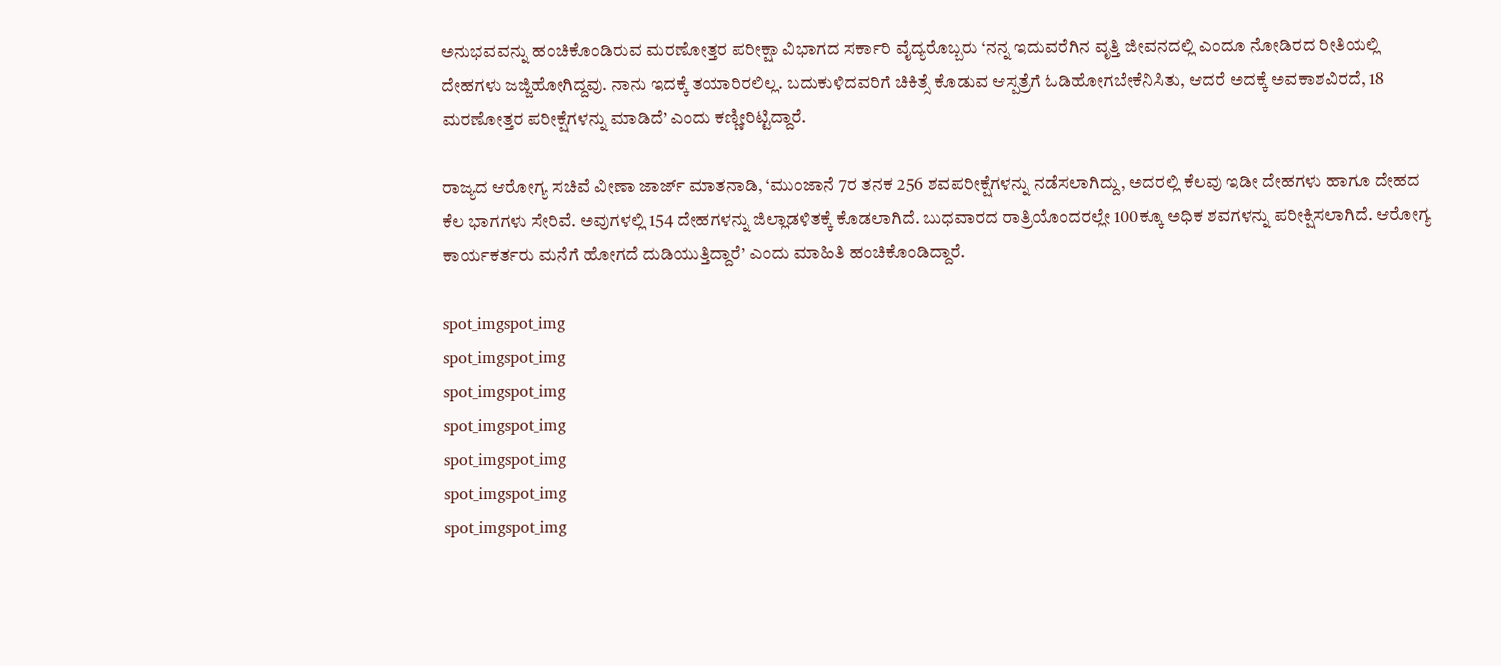ಅನುಭವವನ್ನು ಹಂಚಿಕೊಂಡಿರುವ ಮರಣೋತ್ತರ ಪರೀಕ್ಷಾ ವಿಭಾಗದ ಸರ್ಕಾರಿ ವೈದ್ಯರೊಬ್ಬರು ‘ನನ್ನ ಇದುವರೆಗಿನ ವೃತ್ತಿ ಜೀವನದಲ್ಲಿ ಎಂದೂ ನೋಡಿರದ ರೀತಿಯಲ್ಲಿ ದೇಹಗಳು ಜಜ್ಜಿಹೋಗಿದ್ದವು. ನಾನು ಇದಕ್ಕೆ ತಯಾರಿರಲಿಲ್ಲ. ಬದುಕುಳಿದವರಿಗೆ ಚಿಕಿತ್ಸೆ ಕೊಡುವ ಆಸ್ಪತ್ರೆಗೆ ಓಡಿಹೋಗಬೇಕೆನಿಸಿತು, ಆದರೆ ಅದಕ್ಕೆ ಅವಕಾಶವಿರದೆ, 18 ಮರಣೋತ್ತರ ಪರೀಕ್ಷೆಗಳನ್ನು ಮಾಡಿದೆ’ ಎಂದು ಕಣ್ಣೀರಿಟ್ಟಿದ್ದಾರೆ.

ರಾಜ್ಯದ ಆರೋಗ್ಯ ಸಚಿವೆ ವೀಣಾ ಜಾರ್ಜ್‌ ಮಾತನಾಡಿ, ‘ಮುಂಜಾನೆ 7ರ ತನಕ 256 ಶವಪರೀಕ್ಷೆಗಳನ್ನು ನಡೆಸಲಾಗಿದ್ದು, ಅದರಲ್ಲಿ ಕೆಲವು ಇಡೀ ದೇಹಗಳು ಹಾಗೂ ದೇಹದ ಕೆಲ ಭಾಗಗಳು ಸೇರಿವೆ. ಅವುಗಳಲ್ಲಿ 154 ದೇಹಗಳನ್ನು ಜಿಲ್ಲಾಡಳಿತಕ್ಕೆ ಕೊಡಲಾಗಿದೆ. ಬುಧವಾರದ ರಾತ್ರಿಯೊಂದರಲ್ಲೇ 100ಕ್ಕೂ ಅಧಿಕ ಶವಗಳನ್ನು ಪರೀಕ್ಷಿಸಲಾಗಿದೆ. ಆರೋಗ್ಯ ಕಾರ್ಯಕರ್ತರು ಮನೆಗೆ ಹೋಗದೆ ದುಡಿಯುತ್ತಿದ್ದಾರೆ’ ಎಂದು ಮಾಹಿತಿ ಹಂಚಿಕೊಂಡಿದ್ದಾರೆ.

spot_imgspot_img
spot_imgspot_img
spot_imgspot_img
spot_imgspot_img
spot_imgspot_img
spot_imgspot_img
spot_imgspot_img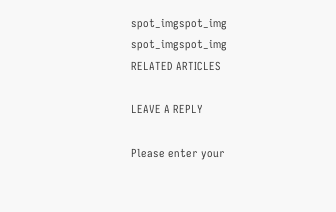spot_imgspot_img
spot_imgspot_img
RELATED ARTICLES

LEAVE A REPLY

Please enter your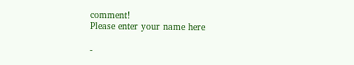comment!
Please enter your name here

-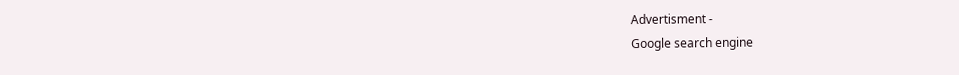Advertisment -
Google search engine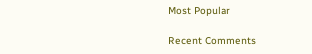Most Popular

Recent Comments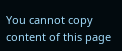You cannot copy content of this page